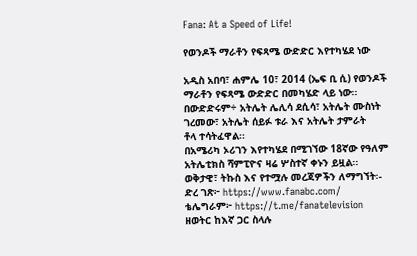Fana: At a Speed of Life!

የወንዶች ማራቶን የፍጻሜ ውድድር እየተካሄደ ነው

አዲስ አበባ፣ ሐምሌ 10፣ 2014 (ኤፍ ቢ ሲ) የወንዶች ማራቶን የፍጻሜ ውድድር በመካሄድ ላይ ነው፡፡
በውድድሩም÷ አትሌት ሌሊሳ ደሲሳ፣ አትሌት ሙስነት ገረመው፣ አትሌት ሰይፉ ቱራ እና አትሌት ታምራት
ቶላ ተሳትፈዋል፡፡
በአሜሪካ ኦሪገን እየተካሄደ በሚገኘው 18ኛው የዓለም አትሌቲክስ ሻምፒዮና ዛሬ ሦስተኛ ቀኑን ይዟል፡፡
ወቅታዊ፣ ትኩስ እና የተሟሉ መረጃዎችን ለማግኘት፡-
ድረ ገጽ፦ https://www.fanabc.com/
ቴሌግራም፦ https://t.me/fanatelevision
ዘወትር ከእኛ ጋር ስላሉ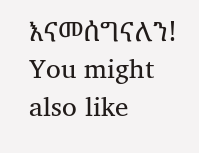እናመሰግናለን!
You might also like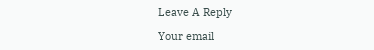Leave A Reply

Your email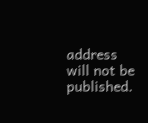address will not be published.